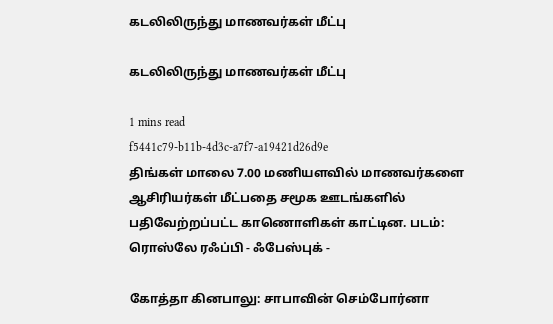கடலிலிருந்து மாணவர்கள் மீட்பு

கடலிலிருந்து மாணவர்கள் மீட்பு

1 mins read
f5441c79-b11b-4d3c-a7f7-a19421d26d9e
திங்கள் மாலை 7.00 மணியளவில் மாணவர்களை ஆசிரியர்கள் மீட்பதை சமூக ஊடங்களில் பதிவேற்றப்பட்ட காணொளிகள் காட்டின. படம்: ரொஸ்லே ரஃப்பி - ஃபேஸ்புக் -

கோத்தா கினபாலு: சாபாவின் செம்போர்னா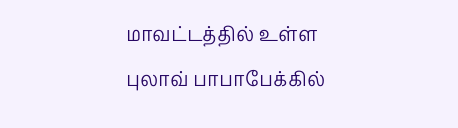மாவட்டத்தில் உள்ள புலாவ் பாபாபேக்கில்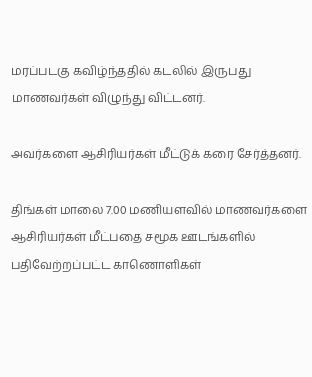மரப்படகு கவிழ்ந்ததில் கடலில் இருபது மாணவர்கள் விழுந்து விட்டனர்.

அவர்களை ஆசிரியர்கள் மீட்டுக் கரை சேர்த்தனர்.

திங்கள் மாலை 7.00 மணியளவில் மாணவர்களை ஆசிரியர்கள் மீட்பதை சமூக ஊடங்களில் பதிவேற்றப்பட்ட காணொளிகள்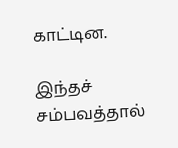காட்டின.

இந்தச் சம்பவத்தால்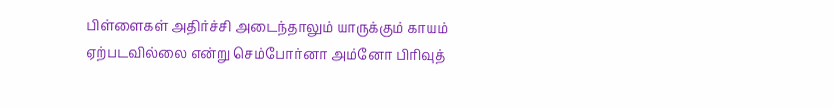பிள்ளைகள் அதிர்ச்சி அடைந்தாலும் யாருக்கும் காயம் ஏற்படவில்லை என்று செம்போர்னா அம்னோ பிரிவுத்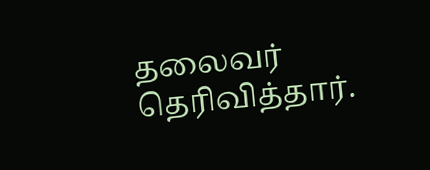தலைவர் தெரிவித்தார்.